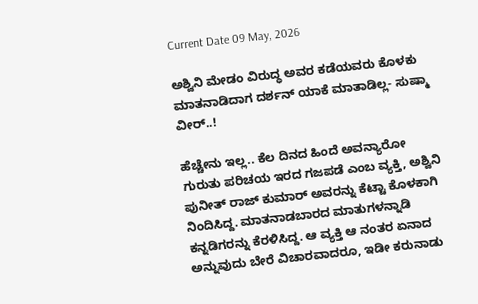Current Date 09 May, 2026

ಅಶ್ವಿನಿ ಮೇಡಂ ವಿರುದ್ಧ ಅವರ ಕಡೆಯವರು ಕೊಳಕು ಮಾತನಾಡಿದಾಗ ದರ್ಶನ್ ಯಾಕೆ ಮಾತಾಡಿಲ್ಲ- ಸುಷ್ಮಾ ವೀರ್..!

ಹೆಚ್ಚೇನು ಇಲ್ಲ.. ಕೆಲ ದಿನದ ಹಿಂದೆ ಅವನ್ಯಾರೋ ಗುರುತು ಪರಿಚಯ ಇರದ ಗಜಪಡೆ ಎಂಬ ವ್ಯಕ್ತಿ, ಅಶ್ವಿನಿ ಪುನೀತ್ ರಾಜ್ ಕುಮಾರ್ ಅವರನ್ನು ಕೆಟ್ಟಾ ಕೊಳಕಾಗಿ ನಿಂದಿಸಿದ್ದ. ಮಾತನಾಡಬಾರದ ಮಾತುಗಳನ್ನಾಡಿ ಕನ್ನಡಿಗರನ್ನು ಕೆರಳಿಸಿದ್ದ. ಆ ವ್ಯಕ್ತಿ ಆ ನಂತರ ಏನಾದ ಅನ್ನುವುದು ಬೇರೆ ವಿಚಾರವಾದರೂ, ಇಡೀ ಕರುನಾಡು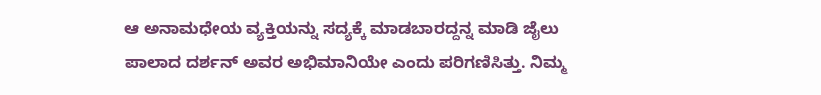ಆ ಅನಾಮಧೇಯ ವ್ಯಕ್ತಿಯನ್ನು ಸದ್ಯಕ್ಕೆ ಮಾಡಬಾರದ್ದನ್ನ ಮಾಡಿ ಜೈಲು ಪಾಲಾದ ದರ್ಶನ್ ಅವರ ಅಭಿಮಾನಿಯೇ ಎಂದು ಪರಿಗಣಿಸಿತ್ತು. ನಿಮ್ಮ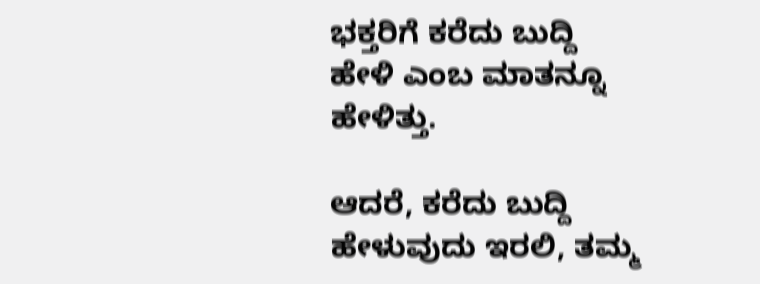ಭಕ್ತರಿಗೆ ಕರೆದು ಬುದ್ದಿ ಹೇಳಿ ಎಂಬ ಮಾತನ್ನೂ ಹೇಳಿತ್ತು.

ಆದರೆ, ಕರೆದು ಬುದ್ದಿ ಹೇಳುವುದು ಇರಲಿ, ತಮ್ಮ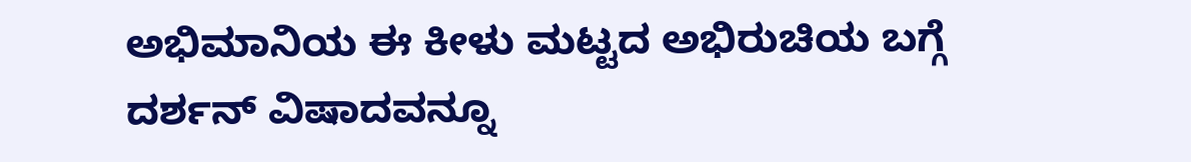ಅಭಿಮಾನಿಯ ಈ ಕೀಳು ಮಟ್ಟದ ಅಭಿರುಚಿಯ ಬಗ್ಗೆ ದರ್ಶನ್ ವಿಷಾದವನ್ನೂ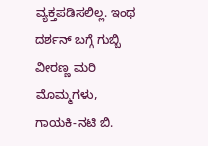ವ್ಯಕ್ತಪಡಿಸಲಿಲ್ಲ. ಇಂಥ ದರ್ಶನ್ ಬಗ್ಗೆ ಗುಬ್ಬಿ ವೀರಣ್ಣ ಮರಿ ಮೊಮ್ಮಗಳು, ಗಾಯಕಿ-ನಟಿ ಬಿ.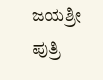ಜಯಶ್ರೀ ಪುತ್ರಿ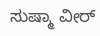ಸುಷ್ಮಾ ವೀರ್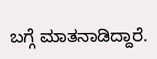ಬಗ್ಗೆ ಮಾತನಾಡಿದ್ದಾರೆ.